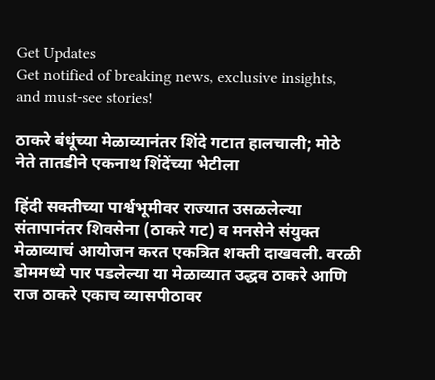Get Updates
Get notified of breaking news, exclusive insights, and must-see stories!

ठाकरे बंधूंच्या मेळाव्यानंतर शिंदे गटात हालचाली; मोठे नेते तातडीने एकनाथ शिंदेंच्या भेटीला

हिंदी सक्तीच्या पार्श्वभूमीवर राज्यात उसळलेल्या संतापानंतर शिवसेना (ठाकरे गट) व मनसेने संयुक्त मेळाव्याचं आयोजन करत एकत्रित शक्ती दाखवली. वरळी डोममध्ये पार पडलेल्या या मेळाव्यात उद्धव ठाकरे आणि राज ठाकरे एकाच व्यासपीठावर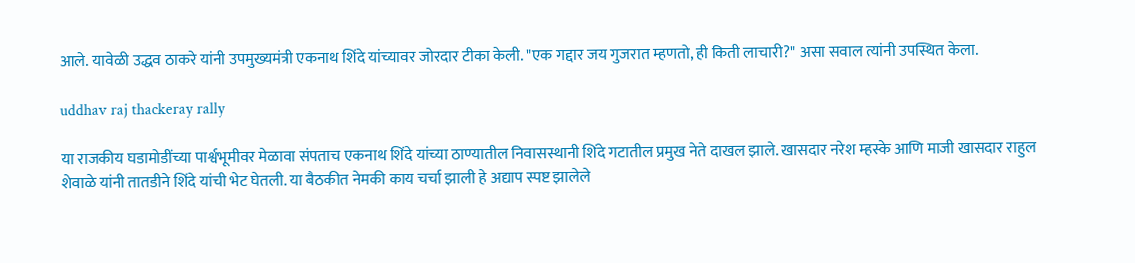आले. यावेळी उद्धव ठाकरे यांनी उपमुख्यमंत्री एकनाथ शिंदे यांच्यावर जोरदार टीका केली. "एक गद्दार जय गुजरात म्हणतो, ही किती लाचारी?" असा सवाल त्यांनी उपस्थित केला.

uddhav raj thackeray rally

या राजकीय घडामोडींच्या पार्श्वभूमीवर मेळावा संपताच एकनाथ शिंदे यांच्या ठाण्यातील निवासस्थानी शिंदे गटातील प्रमुख नेते दाखल झाले. खासदार नरेश म्हस्के आणि माजी खासदार राहुल शेवाळे यांनी तातडीने शिंदे यांची भेट घेतली. या बैठकीत नेमकी काय चर्चा झाली हे अद्याप स्पष्ट झालेले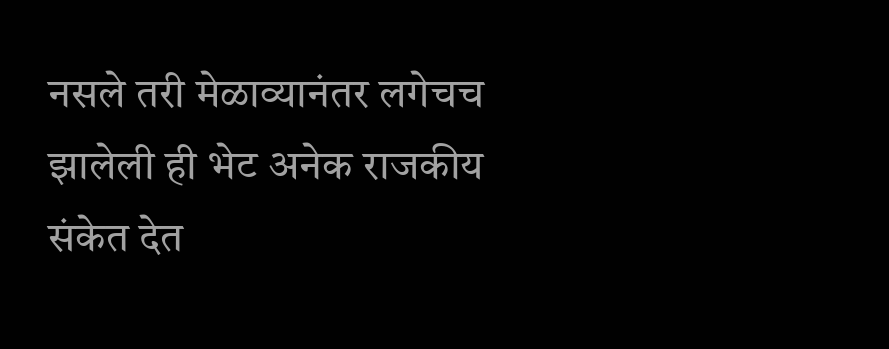नसले तरी मेळाव्यानंतर लगेचच झालेली ही भेट अनेक राजकीय संकेत देत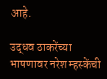आहे.

उद्धव ठाकरेंच्या भाषणावर नरेश म्हस्केंची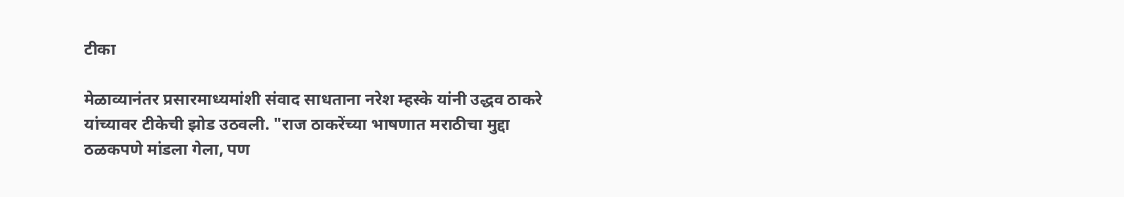टीका

मेळाव्यानंतर प्रसारमाध्यमांशी संवाद साधताना नरेश म्हस्के यांनी उद्धव ठाकरे यांच्यावर टीकेची झोड उठवली. "राज ठाकरेंच्या भाषणात मराठीचा मुद्दा ठळकपणे मांडला गेला, पण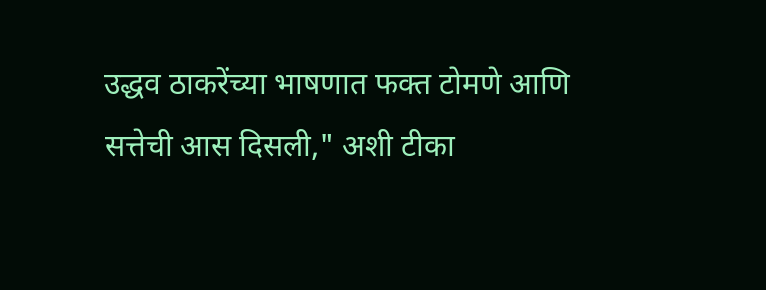उद्धव ठाकरेंच्या भाषणात फक्त टोमणे आणि सत्तेची आस दिसली," अशी टीका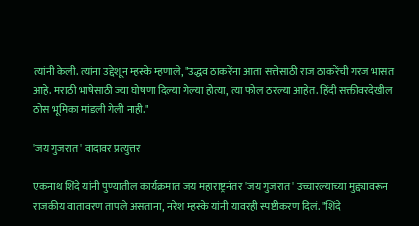त्यांनी केली. त्यांना उद्देशून म्हस्के म्हणाले, "उद्धव ठाकरेंना आता सत्तेसाठी राज ठाकरेंची गरज भासत आहे. मराठी भाषेसाठी ज्या घोषणा दिल्या गेल्या होत्या, त्या फोल ठरल्या आहेत. हिंदी सक्तीवरदेखील ठोस भूमिका मांडली गेली नाही."

'जय गुजरात' वादावर प्रत्युत्तर

एकनाथ शिंदे यांनी पुण्यातील कार्यक्रमात जय महाराष्ट्रनंतर 'जय गुजरात' उच्चारल्याच्या मुद्द्यावरून राजकीय वातावरण तापले असताना, नरेश म्हस्के यांनी यावरही स्पष्टीकरण दिलं. "शिंदे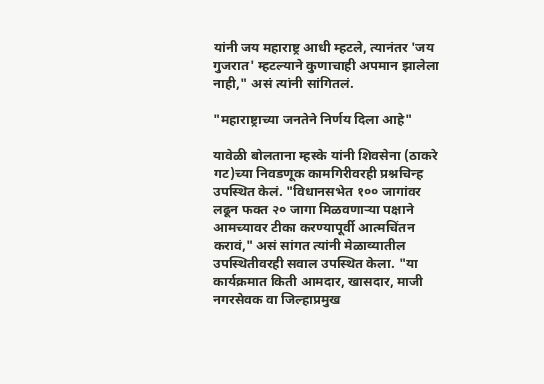यांनी जय महाराष्ट्र आधी म्हटले, त्यानंतर 'जय गुजरात' म्हटल्याने कुणाचाही अपमान झालेला नाही," असं त्यांनी सांगितलं.

"महाराष्ट्राच्या जनतेने निर्णय दिला आहे"

यावेळी बोलताना म्हस्के यांनी शिवसेना (ठाकरे गट)च्या निवडणूक कामगिरीवरही प्रश्नचिन्ह उपस्थित केलं. "विधानसभेत १०० जागांवर लढून फक्त २० जागा मिळवणाऱ्या पक्षाने आमच्यावर टीका करण्यापूर्वी आत्मचिंतन करावं," असं सांगत त्यांनी मेळाव्यातील उपस्थितीवरही सवाल उपस्थित केला. "या कार्यक्रमात किती आमदार, खासदार, माजी नगरसेवक वा जिल्हाप्रमुख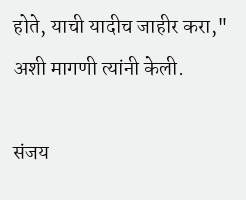होते, याची यादीच जाहीर करा," अशी मागणी त्यांनी केली.

संजय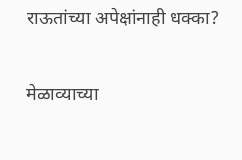राऊतांच्या अपेक्षांनाही धक्का?

मेळाव्याच्या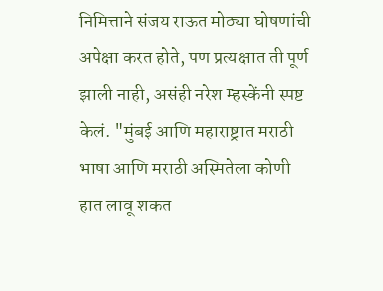निमित्ताने संजय राऊत मोठ्या घोषणांची अपेक्षा करत होते, पण प्रत्यक्षात ती पूर्ण झाली नाही, असंही नरेश म्हस्केंनी स्पष्ट केलं. "मुंबई आणि महाराष्ट्रात मराठी भाषा आणि मराठी अस्मितेला कोणी हात लावू शकत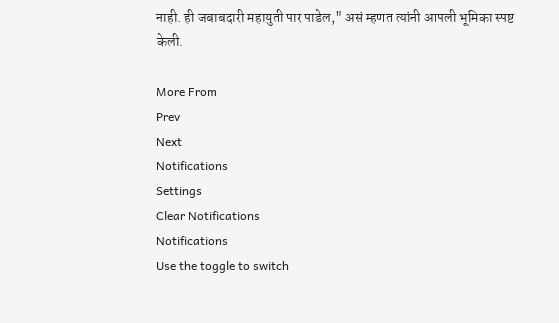नाही. ही जबाबदारी महायुती पार पाडेल," असं म्हणत त्यांनी आपली भूमिका स्पष्ट केली.

More From
Prev
Next
Notifications
Settings
Clear Notifications
Notifications
Use the toggle to switch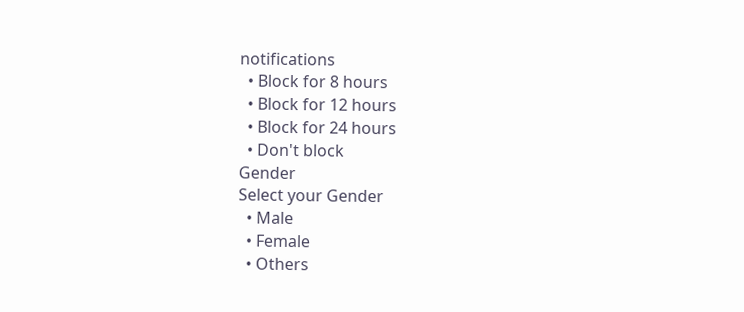notifications
  • Block for 8 hours
  • Block for 12 hours
  • Block for 24 hours
  • Don't block
Gender
Select your Gender
  • Male
  • Female
  • Others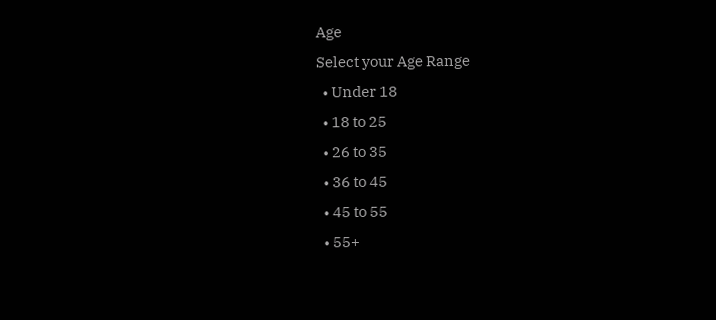Age
Select your Age Range
  • Under 18
  • 18 to 25
  • 26 to 35
  • 36 to 45
  • 45 to 55
  • 55+